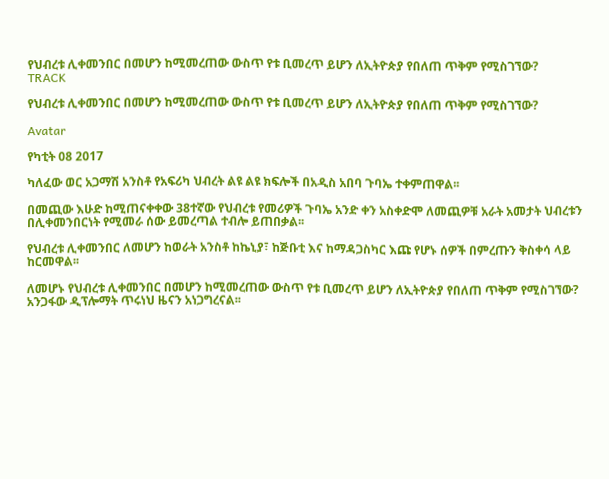የህብረቱ ሊቀመንበር በመሆን ከሚመረጠው ውስጥ የቱ ቢመረጥ ይሆን ለኢትዮጵያ የበለጠ ጥቅም የሚስገኘው?
TRACK

የህብረቱ ሊቀመንበር በመሆን ከሚመረጠው ውስጥ የቱ ቢመረጥ ይሆን ለኢትዮጵያ የበለጠ ጥቅም የሚስገኘው?

Avatar

የካቲት 08 2017

ካለፈው ወር አጋማሽ አንስቶ የአፍሪካ ህብረት ልዩ ልዩ ክፍሎች በአዲስ አበባ ጉባኤ ተቀምጠዋል፡፡

በመጪው እሁድ ከሚጠናቀቀው 38ተኛው የህብረቱ የመሪዎች ጉባኤ አንድ ቀን አስቀድሞ ለመጪዎቹ አራት አመታት ህብረቱን በሊቀመንበርነት የሚመራ ሰው ይመረጣል ተብሎ ይጠበቃል፡፡

የህብረቱ ሊቀመንበር ለመሆን ከወራት አንስቶ ከኬኒያ፣ ከጅቡቲ እና ከማዳጋስካር እጩ የሆኑ ሰዎች በምረጡን ቅስቀሳ ላይ ከርመዋል፡፡

ለመሆኑ የህብረቱ ሊቀመንበር በመሆን ከሚመረጠው ውስጥ የቱ ቢመረጥ ይሆን ለኢትዮጵያ የበለጠ ጥቅም የሚስገኘው? አንጋፋው ዲፕሎማት ጥሩነህ ዜናን አነጋግረናል፡፡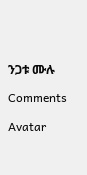ንጋቱ ሙሉ

Comments

Avatar